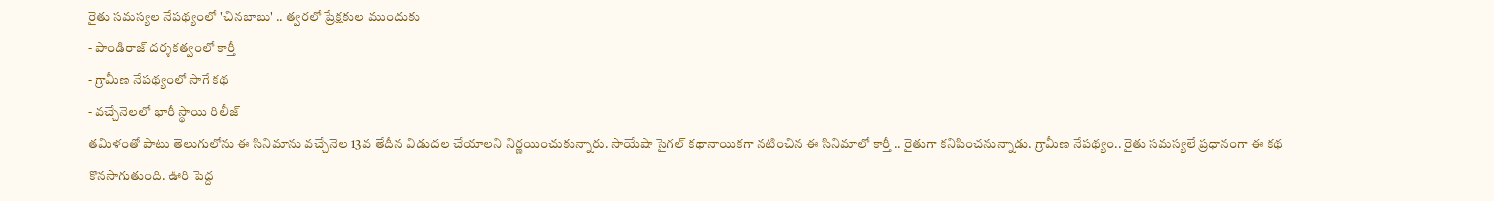రైతు సమస్యల నేపథ్యంలో 'చినబాబు' .. త్వరలో ప్రేక్షకుల ముందుకు
- పాండిరాజ్ దర్శకత్వంలో కార్తీ
- గ్రామీణ నేపథ్యంలో సాగే కథ
- వచ్చేనెలలో భారీ స్థాయి రిలీజ్
తమిళంతో పాటు తెలుగులోను ఈ సినిమాను వచ్చేనెల 13వ తేదీన విడుదల చేయాలని నిర్ణయించుకున్నారు. సాయేషా సైగల్ కథానాయికగా నటించిన ఈ సినిమాలో కార్తీ .. రైతుగా కనిపించనున్నాడు. గ్రామీణ నేపథ్యం.. రైతు సమస్యలే ప్రధానంగా ఈ కథ కొనసాగుతుంది. ఊరి పెద్ద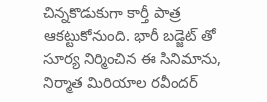చిన్నకొడుకుగా కార్తీ పాత్ర ఆకట్టుకోనుంది. భారీ బడ్జెట్ తో సూర్య నిర్మించిన ఈ సినిమాను, నిర్మాత మిరియాల రవీందర్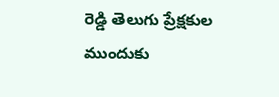రెడ్డి తెలుగు ప్రేక్షకుల ముందుకు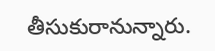తీసుకురానున్నారు.